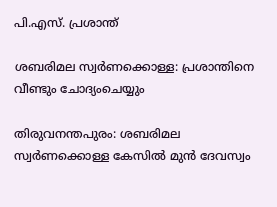പി.എസ്. പ്രശാന്ത്

ശബരിമല സ്വർണക്കൊള്ള: പ്രശാന്തിനെ വീണ്ടും ചോദ്യംചെയ്യും

തിരുവനന്തപുരം: ശബരിമല സ്വർണക്കൊള്ള കേസിൽ മുൻ ദേവസ്വം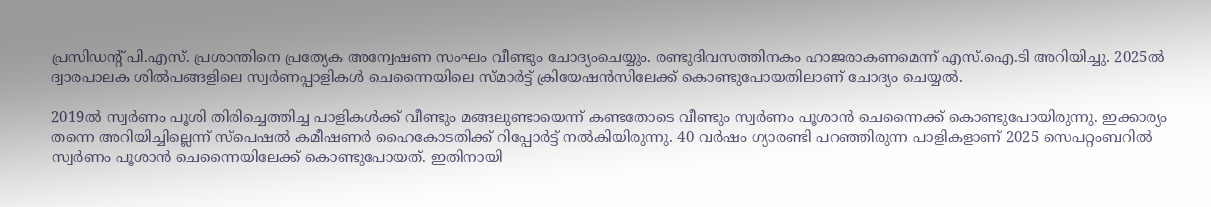പ്രസിഡന്‍റ് പി.എസ്. പ്രശാന്തിനെ പ്രത്യേക അന്വേഷണ സംഘം വീണ്ടും ചോദ്യംചെയ്യും. രണ്ടുദിവസത്തിനകം ഹാജരാകണമെന്ന് എസ്.ഐ.ടി അറിയിച്ചു. 2025ൽ ദ്വാരപാലക ശിൽപങ്ങളിലെ സ്വർണപ്പാളികൾ ചെന്നൈയിലെ സ്മാർട്ട് ക്രിയേഷൻസിലേക്ക് കൊണ്ടുപോയതിലാണ് ചോദ്യം ചെയ്യൽ.

2019ൽ സ്വർണം പൂശി തിരിച്ചെത്തിച്ച പാളികൾക്ക് വീണ്ടും മങ്ങലുണ്ടായെന്ന് കണ്ടതോടെ വീണ്ടും സ്വർണം പൂശാൻ ചെന്നൈക്ക് കൊണ്ടുപോയിരുന്നു. ഇക്കാര്യം തന്നെ അറിയിച്ചില്ലെന്ന് സ്പെഷൽ കമീഷണർ ഹൈകോടതിക്ക് റിപ്പോർട്ട് നൽകിയിരുന്നു. 40 വർഷം ഗ്യാരണ്ടി പറഞ്ഞിരുന്ന പാളികളാണ് 2025 സെപറ്റംബറിൽ സ്വർണം പൂശാൻ ചെന്നൈയിലേക്ക് കൊണ്ടുപോയത്. ഇതിനായി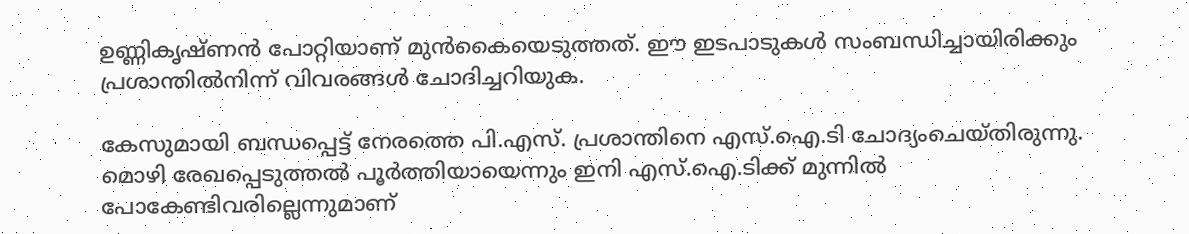ഉണ്ണികൃഷ്ണൻ പോറ്റിയാണ് മുൻകൈയെടുത്തത്. ഈ ഇടപാടുകൾ സംബന്ധിച്ചായിരിക്കും പ്രശാന്തിൽനിന്ന് വിവരങ്ങൾ ചോദിച്ചറിയുക.

കേസുമായി ബന്ധപ്പെട്ട് നേരത്തെ പി.എസ്. പ്രശാന്തിനെ എസ്‌.ഐ.ടി ചോദ്യംചെയ്തിരുന്നു. മൊഴി രേഖപ്പെടുത്തൽ പൂർത്തിയായെന്നും ഇനി എസ്‌.ഐ.ടിക്ക് മുന്നിൽ പോകേണ്ടിവരില്ലെന്നുമാണ്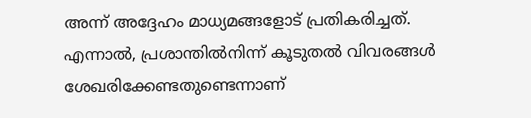അന്ന് അദ്ദേഹം മാധ്യമങ്ങളോട് പ്രതികരിച്ചത്. എന്നാൽ, പ്രശാന്തിൽനിന്ന് കൂടുതൽ വിവരങ്ങൾ ശേഖരിക്കേണ്ടതുണ്ടെന്നാണ്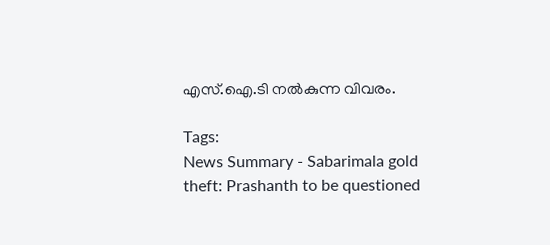എസ്.ഐ.ടി നൽകുന്ന വിവരം.

Tags:
News Summary - Sabarimala gold theft: Prashanth to be questioned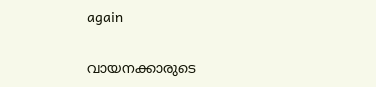again

വായനക്കാരുടെ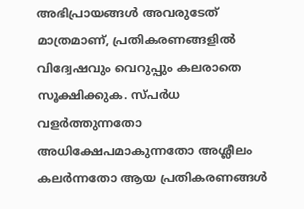അഭിപ്രായങ്ങള്‍ അവരുടേത് മാത്രമാണ്, പ്രതികരണങ്ങളിൽ വിദ്വേഷവും വെറുപ്പും കലരാതെ സൂക്ഷിക്കുക. സ്പർധ വളർത്തുന്നതോ അധിക്ഷേപമാകുന്നതോ അശ്ലീലം കലർന്നതോ ആയ പ്രതികരണങ്ങൾ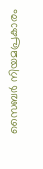സൈബർ നിയമപ്രകാരം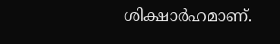ശിക്ഷാർഹമാണ്.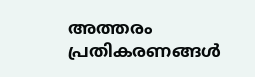അത്തരം പ്രതികരണങ്ങൾ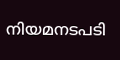നിയമനടപടി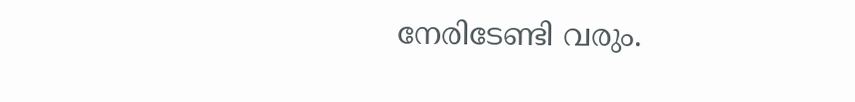നേരിടേണ്ടി വരും.